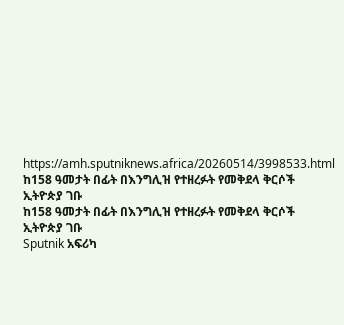https://amh.sputniknews.africa/20260514/3998533.html
ከ158 ዓመታት በፊት በእንግሊዝ የተዘረፉት የመቅደላ ቅርሶች ኢትዮጵያ ገቡ
ከ158 ዓመታት በፊት በእንግሊዝ የተዘረፉት የመቅደላ ቅርሶች ኢትዮጵያ ገቡ
Sputnik አፍሪካ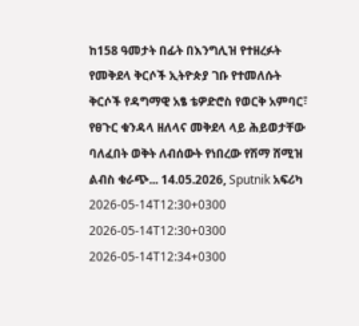ከ158 ዓመታት በፊት በእንግሊዝ የተዘረፉት የመቅደላ ቅርሶች ኢትዮጵያ ገቡ የተመለሱት ቅርሶች የዳግማዊ አፄ ቴዎድሮስ የወርቅ አምባር፣ የፀጉር ቁንዳላ ዘለላና መቅደላ ላይ ሕይወታቸው ባለፈበት ወቅት ለብሰውት የነበረው የሽማ ሸሚዝ ልብስ ቁራጭ... 14.05.2026, Sputnik አፍሪካ
2026-05-14T12:30+0300
2026-05-14T12:30+0300
2026-05-14T12:34+0300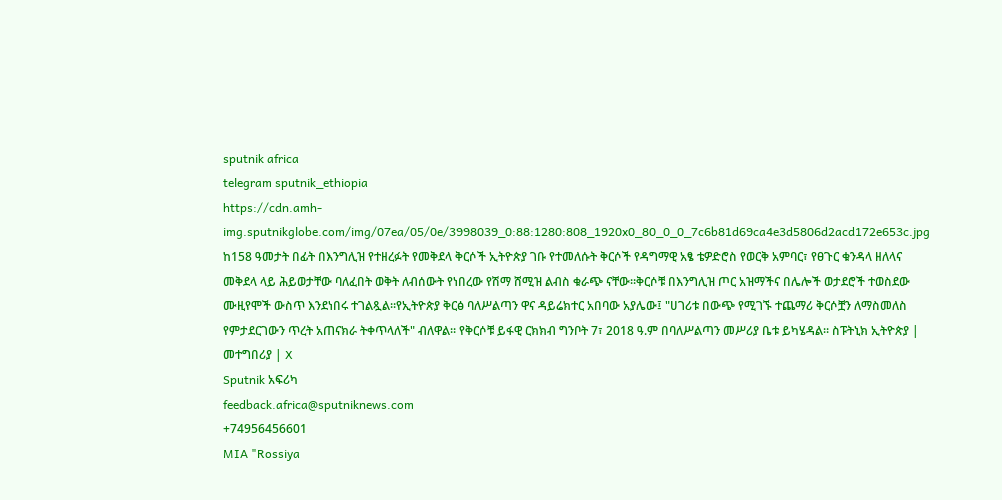sputnik africa
telegram sputnik_ethiopia
https://cdn.amh-img.sputnikglobe.com/img/07ea/05/0e/3998039_0:88:1280:808_1920x0_80_0_0_7c6b81d69ca4e3d5806d2acd172e653c.jpg
ከ158 ዓመታት በፊት በእንግሊዝ የተዘረፉት የመቅደላ ቅርሶች ኢትዮጵያ ገቡ የተመለሱት ቅርሶች የዳግማዊ አፄ ቴዎድሮስ የወርቅ አምባር፣ የፀጉር ቁንዳላ ዘለላና መቅደላ ላይ ሕይወታቸው ባለፈበት ወቅት ለብሰውት የነበረው የሽማ ሸሚዝ ልብስ ቁራጭ ናቸው።ቅርሶቹ በእንግሊዝ ጦር አዝማችና በሌሎች ወታደሮች ተወስደው ሙዚየሞች ውስጥ እንደነበሩ ተገልጿል።የኢትዮጵያ ቅርፅ ባለሥልጣን ዋና ዳይሬክተር አበባው አያሌው፤ "ሀገሪቱ በውጭ የሚገኙ ተጨማሪ ቅርሶቿን ለማስመለስ የምታደርገውን ጥረት አጠናክራ ትቀጥላለች" ብለዋል። የቅርሶቹ ይፋዊ ርክክብ ግንቦት 7፣ 2018 ዓ.ም በባለሥልጣን መሥሪያ ቤቱ ይካሄዳል። ስፑትኒክ ኢትዮጵያ | መተግበሪያ | X
Sputnik አፍሪካ
feedback.africa@sputniknews.com
+74956456601
MIA "Rossiya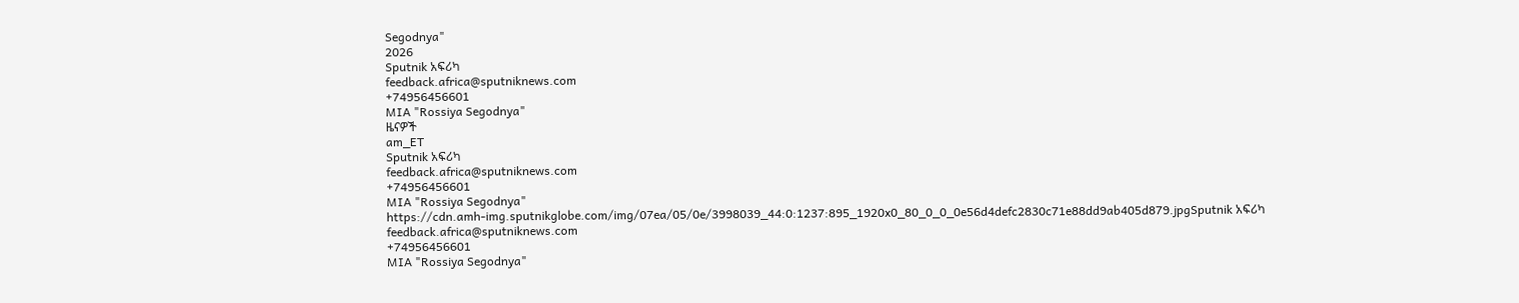Segodnya"
2026
Sputnik አፍሪካ
feedback.africa@sputniknews.com
+74956456601
MIA "Rossiya Segodnya"
ዜናዎች
am_ET
Sputnik አፍሪካ
feedback.africa@sputniknews.com
+74956456601
MIA "Rossiya Segodnya"
https://cdn.amh-img.sputnikglobe.com/img/07ea/05/0e/3998039_44:0:1237:895_1920x0_80_0_0_0e56d4defc2830c71e88dd9ab405d879.jpgSputnik አፍሪካ
feedback.africa@sputniknews.com
+74956456601
MIA "Rossiya Segodnya"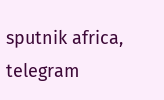sputnik africa, telegram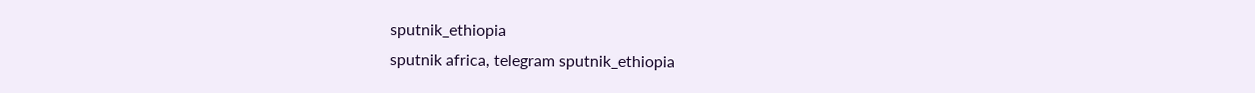sputnik_ethiopia
sputnik africa, telegram sputnik_ethiopia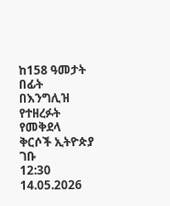ከ158 ዓመታት በፊት በእንግሊዝ የተዘረፉት የመቅደላ ቅርሶች ኢትዮጵያ ገቡ
12:30 14.05.2026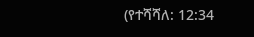(የተሻሻለ: 12:34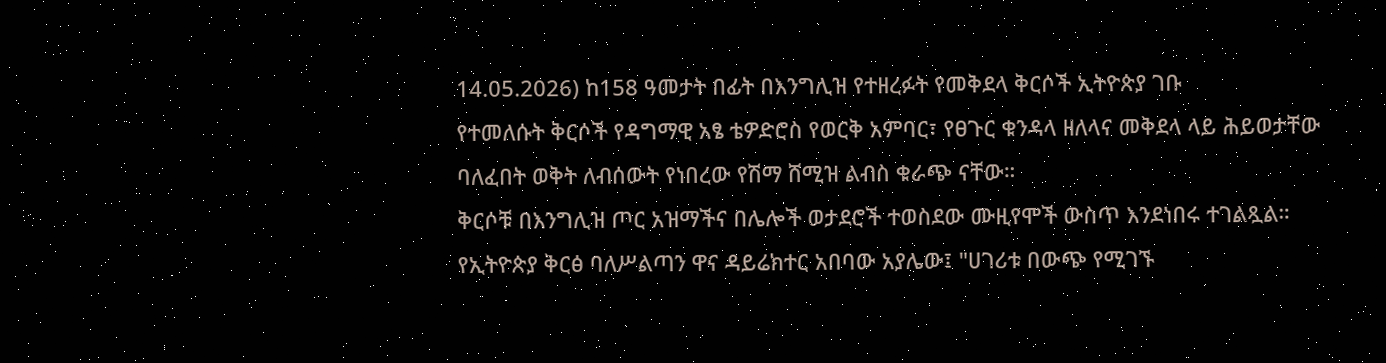14.05.2026) ከ158 ዓመታት በፊት በእንግሊዝ የተዘረፉት የመቅደላ ቅርሶች ኢትዮጵያ ገቡ
የተመለሱት ቅርሶች የዳግማዊ አፄ ቴዎድሮስ የወርቅ አምባር፣ የፀጉር ቁንዳላ ዘለላና መቅደላ ላይ ሕይወታቸው ባለፈበት ወቅት ለብሰውት የነበረው የሽማ ሸሚዝ ልብስ ቁራጭ ናቸው።
ቅርሶቹ በእንግሊዝ ጦር አዝማችና በሌሎች ወታደሮች ተወስደው ሙዚየሞች ውስጥ እንደነበሩ ተገልጿል።
የኢትዮጵያ ቅርፅ ባለሥልጣን ዋና ዳይሬክተር አበባው አያሌው፤ "ሀገሪቱ በውጭ የሚገኙ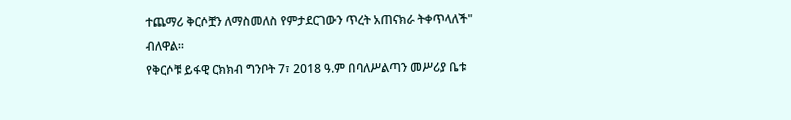ተጨማሪ ቅርሶቿን ለማስመለስ የምታደርገውን ጥረት አጠናክራ ትቀጥላለች" ብለዋል።
የቅርሶቹ ይፋዊ ርክክብ ግንቦት 7፣ 2018 ዓ.ም በባለሥልጣን መሥሪያ ቤቱ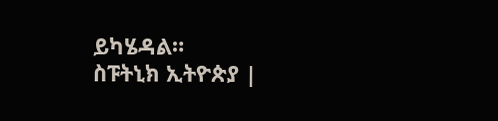ይካሄዳል።
ስፑትኒክ ኢትዮጵያ |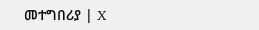መተግበሪያ | X